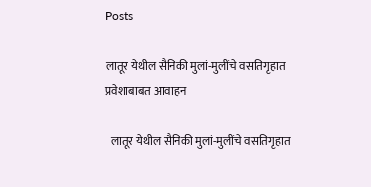Posts

लातूर येथील सैनिकी मुलां-मुलींचे वसतिगृहात प्रवेशाबाबत आवाहन

  लातूर येथील सैनिकी मुलां-मुलींचे वसतिगृहात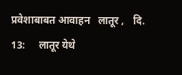प्रवेशाबाबत आवाहन   लातूर ,   दि. 13:     लातूर येथे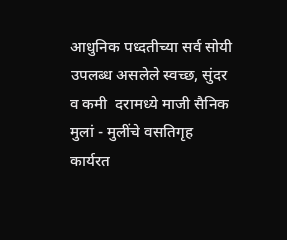आधुनिक पध्दतीच्या सर्व सोयी उपलब्ध असलेले स्वच्छ, सुंदर व कमी  दरामध्ये माजी सैनिक मुलां - मुलींचे वसतिगृह कार्यरत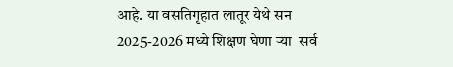आहे. या वसतिगृहात लातूर येथे सन  2025-2026 मध्ये शिक्षण घेणा ऱ्या  सर्व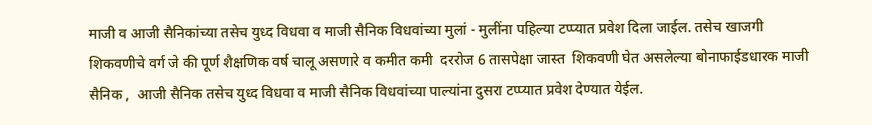माजी व आजी सैनिकांच्या तसेच युध्द विधवा व माजी सैनिक विधवांच्या मुलां - मुलींना पहिल्या टप्प्यात प्रवेश दिला जाईल. तसेच खाजगी शिकवणीचे वर्ग जे की पूर्ण शैक्षणिक वर्ष चालू असणारे व कमीत कमी  दररोज 6 तासपेक्षा जास्त  शिकवणी घेत असलेल्या बोनाफाईडधारक माजी सैनिक ,  आजी सैनिक तसेच युध्द विधवा व माजी सैनिक विधवांच्या पाल्यांना दुसरा टप्प्यात प्रवेश देण्यात येईल.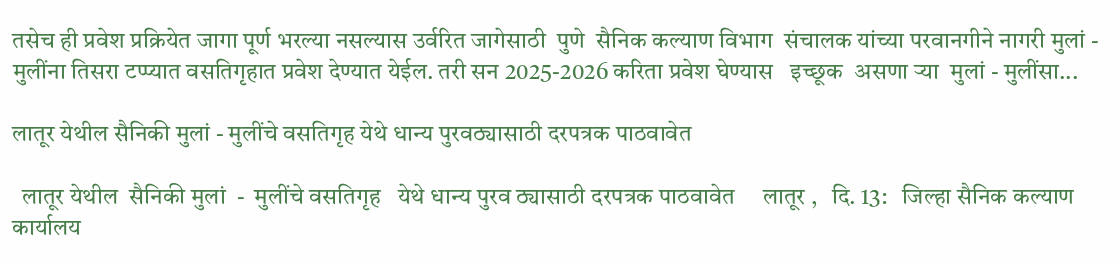तसेच ही प्रवेश प्रक्रियेत जागा पूर्ण भरल्या नसल्यास उर्वरित जागेसाठी  पुणे  सैनिक कल्याण विभाग  संचालक यांच्या परवानगीने नागरी मुलां - मुलींना तिसरा टप्प्यात वसतिगृहात प्रवेश देण्यात येईल. तरी सन 2025-2026 करिता प्रवेश घेण्यास   इच्छूक  असणा ऱ्या  मुलां - मुलींसा...

लातूर येथील सैनिकी मुलां - मुलींचे वसतिगृह येथे धान्य पुरवठ्यासाठी दरपत्रक पाठवावेत

  लातूर येथील  सैनिकी मुलां  -  मुलींचे वसतिगृह   येथे धान्य पुरव ठ्यासाठी दरपत्रक पाठवावेत     लातूर ,   दि. 13:   जिल्हा सैनिक कल्याण कार्यालय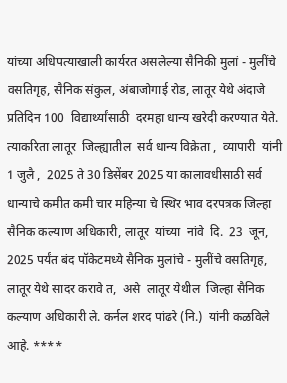यांच्या अधिपत्याखाली कार्यरत असलेल्या सैनिकी मुलां - मुलींचे वसतिगृह, सैनिक संकुल, अंबाजोगाई रोड, लातूर येथे अंदाजे प्रतिदिन 100  विद्यार्थ्यांसाठी  दरमहा धान्य खरेदी करण्यात येते. त्याकरिता लातूर  जिल्ह्यातील  सर्व धान्य विक्रेता ,  व्यापारी  यांनी  1 जुलै ,  2025 ते 30 डिसेंबर 2025 या कालावधीसाठी सर्व धान्याचे कमीत कमी चार महिन्या चे स्थिर भाव दरपत्रक जिल्हा सैनिक कल्याण अधिकारी, लातूर  यांच्या  नांवे  दि.  23  जून,  2025 पर्यंत बंद पॉकेटमध्ये सैनिक मुलांचे - मुलींचे वसतिगृह, लातूर येथे सादर करावे त,  असे  लातूर येथील  जिल्हा सैनिक कल्याण अधिकारी ले. कर्नल शरद पांढरे (नि.)  यांनी कळविले आहे. ****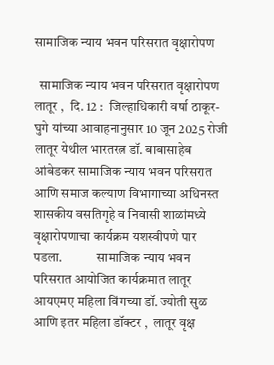सामाजिक न्याय भवन परिसरात वृक्षारोपण

  सामाजिक न्याय भवन परिसरात वृक्षारोपण              लातूर ,  दि. 12 :  जिल्हाधिकारी वर्षा ठाकूर-घुगे यांच्या आवाहनानुसार 10 जून 2025 रोजी लातूर येथील भारतरत्न डॉ. बाबासाहेब आंबेडकर सामाजिक न्याय भवन परिसरात आणि समाज कल्याण विभागाच्या अधिनस्त शासकीय वसतिगृहे व निवासी शाळांमध्ये वृक्षारोपणाचा कार्यक्रम यशस्वीपणे पार पडला.             सामाजिक न्याय भवन परिसरात आयोजित कार्यक्रमात लातूर आयएमए महिला विंगच्या डॉ. ज्योती सुळ आणि इतर महिला डॉक्टर ,  लातूर वृक्ष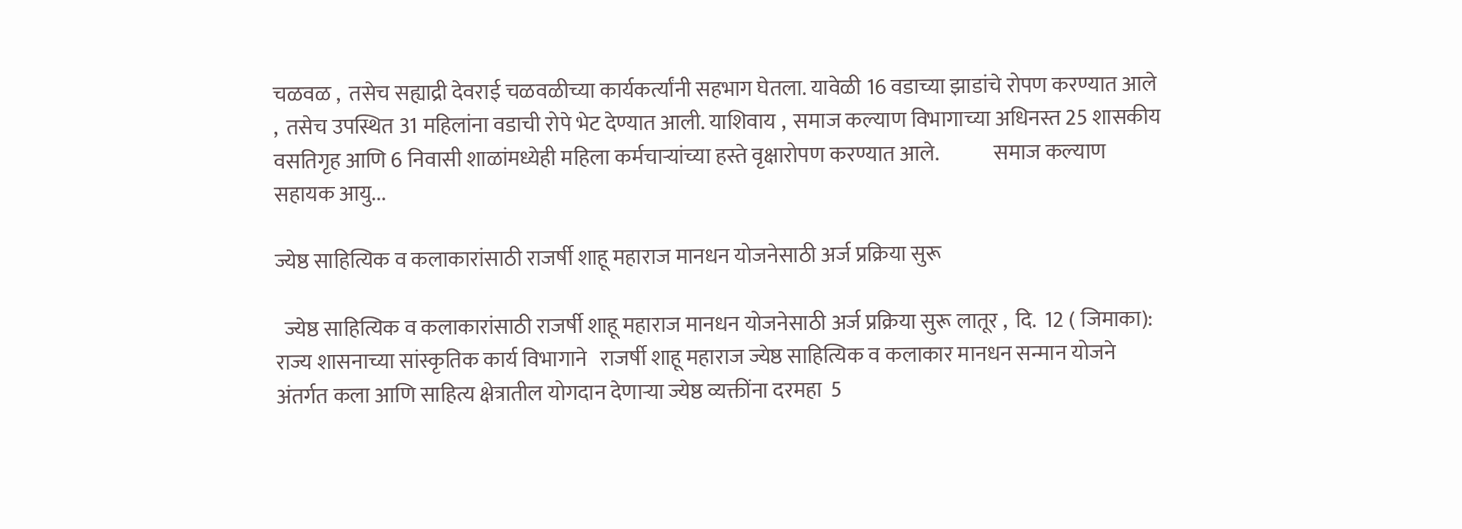चळवळ ,  तसेच सह्याद्री देवराई चळवळीच्या कार्यकर्त्यांनी सहभाग घेतला. यावेळी 16 वडाच्या झाडांचे रोपण करण्यात आले ,  तसेच उपस्थित 31 महिलांना वडाची रोपे भेट देण्यात आली. याशिवाय ,  समाज कल्याण विभागाच्या अधिनस्त 25 शासकीय वसतिगृह आणि 6 निवासी शाळांमध्येही महिला कर्मचाऱ्यांच्या हस्ते वृक्षारोपण करण्यात आले.             समाज कल्याण सहायक आयु...

ज्येष्ठ साहित्यिक व कलाकारांसाठी राजर्षी शाहू महाराज मानधन योजनेसाठी अर्ज प्रक्रिया सुरू

  ज्येष्ठ साहित्यिक व कलाकारांसाठी राजर्षी शाहू महाराज मानधन योजनेसाठी अर्ज प्रक्रिया सुरू लातूर ,  दि.  12 ( जिमाका):  राज्य शासनाच्या सांस्कृतिक कार्य विभागाने   राजर्षी शाहू महाराज ज्येष्ठ साहित्यिक व कलाकार मानधन सन्मान योजने   अंतर्गत कला आणि साहित्य क्षेत्रातील योगदान देणाऱ्या ज्येष्ठ व्यक्तींना दरमहा  5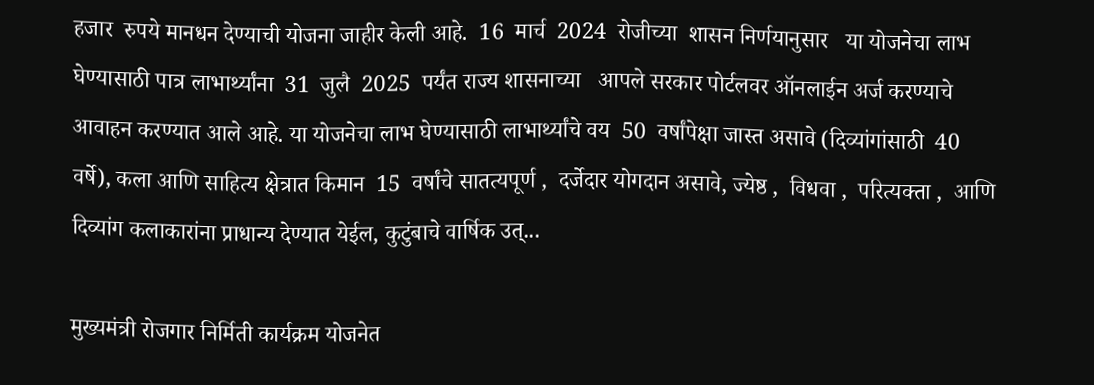हजार  रुपये मानधन देण्याची योजना जाहीर केली आहे.  16  मार्च  2024  रोजीच्या  शासन निर्णयानुसार   या योजनेचा लाभ घेण्यासाठी पात्र लाभार्थ्यांना  31  जुलै  2025  पर्यंत राज्य शासनाच्या   आपले सरकार पोर्टलवर ऑनलाईन अर्ज करण्याचे आवाहन करण्यात आले आहे. या योजनेचा लाभ घेण्यासाठी लाभार्थ्यांचे वय  50  वर्षांपेक्षा जास्त असावे (दिव्यांगांसाठी  40  वर्षे), कला आणि साहित्य क्षेत्रात किमान  15  वर्षांचे सातत्यपूर्ण ,  दर्जेदार योगदान असावे, ज्येष्ठ ,  विधवा ,  परित्यक्ता ,  आणि दिव्यांग कलाकारांना प्राधान्य देण्यात येईल, कुटुंबाचे वार्षिक उत्...

मुख्यमंत्री रोजगार निर्मिती कार्यक्रम योजनेत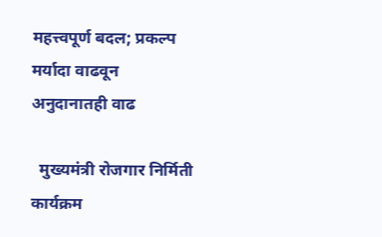महत्त्वपूर्ण बदल; प्रकल्प मर्यादा वाढवून अनुदानातही वाढ

  मुख्यमंत्री रोजगार निर्मिती कार्यक्रम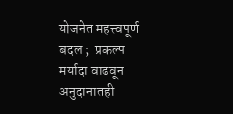योजनेत महत्त्वपूर्ण बदल ;  प्रकल्प मर्यादा वाढवून अनुदानातही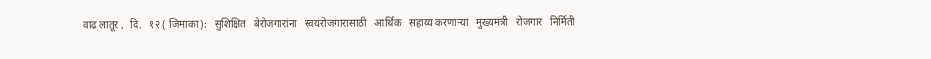वाढ लातूर ,  दि.   १२ ( जिमाका):   सुशिक्षित   बेरोजगारांना   स्वयंरोजगारासाठी   आर्थिक   सहाय्य करणाऱ्या   मुख्यमंत्री   रोजगार   निर्मिती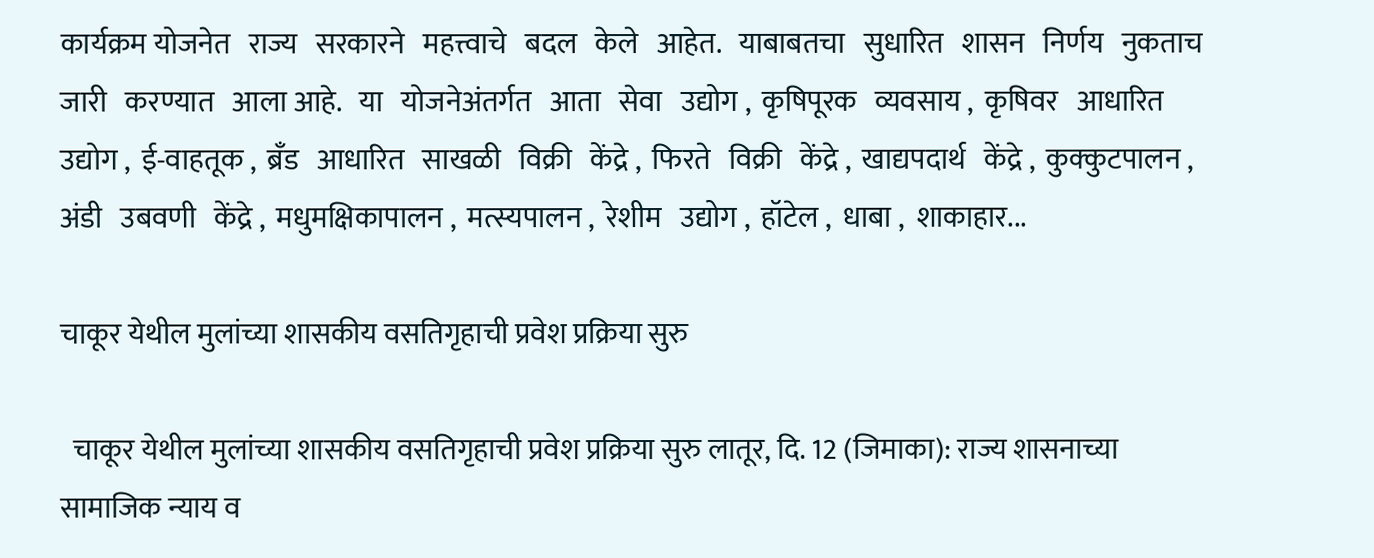कार्यक्रम योजनेत   राज्य   सरकारने   महत्त्वाचे   बदल   केले   आहेत.   याबाबतचा   सुधारित   शासन   निर्णय   नुकताच   जारी   करण्यात   आला आहे.   या   योजनेअंतर्गत   आता   सेवा   उद्योग ,  कृषिपूरक   व्यवसाय ,  कृषिवर   आधारित   उद्योग ,  ई-वाहतूक ,  ब्रँड   आधारित   साखळी   विक्री   केंद्रे ,  फिरते   विक्री   केंद्रे ,  खाद्यपदार्थ   केंद्रे ,  कुक्कुटपालन ,  अंडी   उबवणी   केंद्रे ,  मधुमक्षिकापालन ,  मत्स्यपालन ,  रेशीम   उद्योग ,  हॉटेल ,  धाबा ,  शाकाहार...

चाकूर येथील मुलांच्या शासकीय वसतिगृहाची प्रवेश प्रक्रिया सुरु

  चाकूर येथील मुलांच्या शासकीय वसतिगृहाची प्रवेश प्रक्रिया सुरु लातूर, दि. 12 (जिमाका): राज्य शासनाच्या सामाजिक न्याय व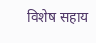विशेष सहाय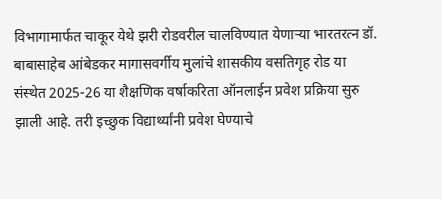विभागामार्फत चाकूर येथे झरी रोडवरील चालविण्यात येणाऱ्या भारतरत्न डॉ. बाबासाहेब आंबेडकर मागासवर्गीय मुलांचे शासकीय वसतिगृह रोड या संस्थेत 2025-26 या शैक्षणिक वर्षाकरिता ऑनलाईन प्रवेश प्रक्रिया सुरु झाली आहे. तरी इच्छुक विद्यार्थ्यांनी प्रवेश घेण्याचे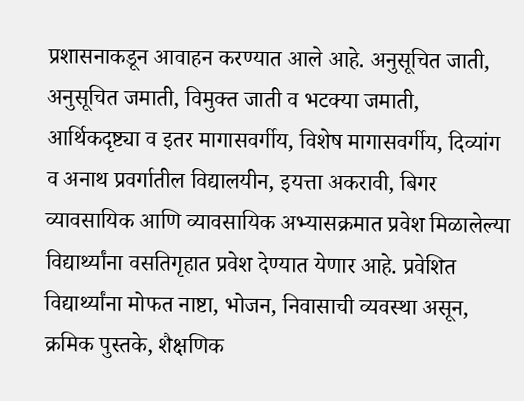प्रशासनाकडून आवाहन करण्यात आले आहे. अनुसूचित जाती, अनुसूचित जमाती, विमुक्त जाती व भटक्या जमाती, आर्थिकदृष्ट्या व इतर मागासवर्गीय, विशेष मागासवर्गीय, दिव्यांग व अनाथ प्रवर्गातील विद्यालयीन, इयत्ता अकरावी, बिगर व्यावसायिक आणि व्यावसायिक अभ्यासक्रमात प्रवेश मिळालेल्या विद्यार्थ्यांना वसतिगृहात प्रवेश देण्यात येणार आहे. प्रवेशित विद्यार्थ्यांना मोफत नाष्टा, भोजन, निवासाची व्यवस्था असून, क्रमिक पुस्तके, शैक्षणिक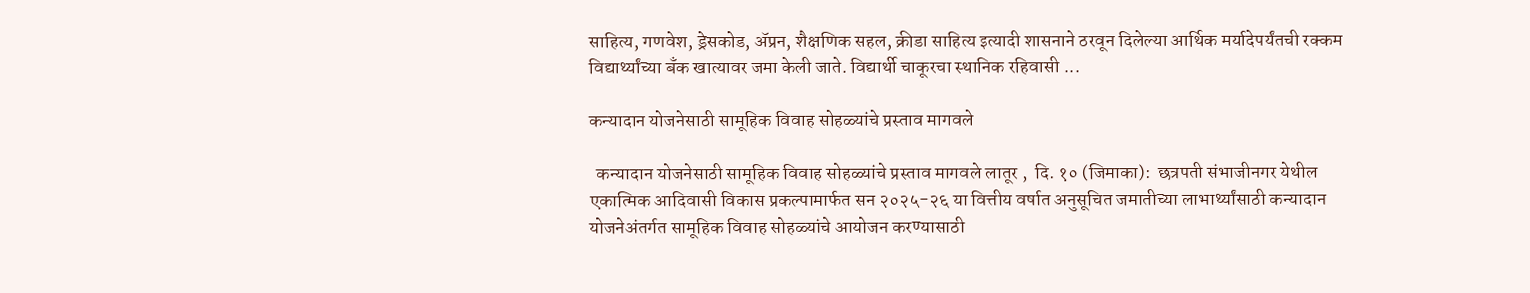साहित्य, गणवेश, ड्रेसकोड, ॲप्रन, शैक्षणिक सहल, क्रीडा साहित्य इत्यादी शासनाने ठरवून दिलेल्या आर्थिक मर्यादेपर्यंतची रक्कम विद्यार्थ्यांच्या बँक खात्यावर जमा केली जाते. विद्यार्थी चाकूरचा स्थानिक रहिवासी ...

कन्यादान योजनेसाठी सामूहिक विवाह सोहळ्यांचे प्रस्ताव मागवले

  कन्यादान योजनेसाठी सामूहिक विवाह सोहळ्यांचे प्रस्ताव मागवले लातूर ,  दि. १० (जिमाका):  छत्रपती संभाजीनगर येथील एकात्मिक आदिवासी विकास प्रकल्पामार्फत सन २०२५-२६ या वित्तीय वर्षात अनुसूचित जमातीच्या लाभार्थ्यांसाठी कन्यादान योजनेअंतर्गत सामूहिक विवाह सोहळ्यांचे आयोजन करण्यासाठी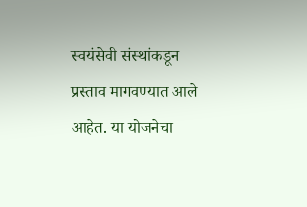स्वयंसेवी संस्थांकडून प्रस्ताव मागवण्यात आले आहेत. या योजनेचा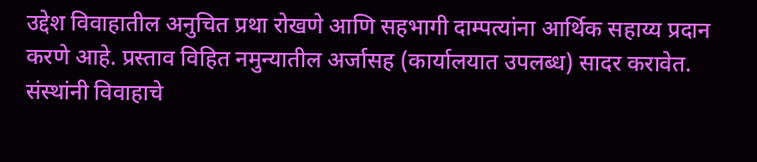उद्देश विवाहातील अनुचित प्रथा रोखणे आणि सहभागी दाम्पत्यांना आर्थिक सहाय्य प्रदान करणे आहे. प्रस्ताव विहित नमुन्यातील अर्जासह (कार्यालयात उपलब्ध) सादर करावेत. संस्थांनी विवाहाचे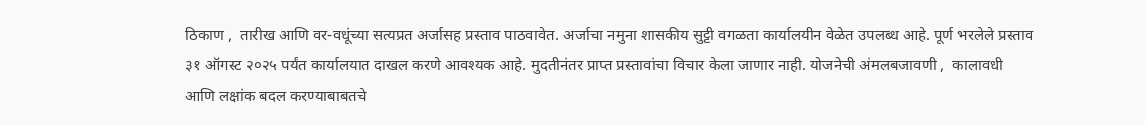ठिकाण ,  तारीख आणि वर-वधूंच्या सत्यप्रत अर्जासह प्रस्ताव पाठवावेत. अर्जाचा नमुना शासकीय सुट्टी वगळता कार्यालयीन वेळेत उपलब्ध आहे. पूर्ण भरलेले प्रस्ताव ३१ ऑगस्ट २०२५ पर्यंत कार्यालयात दाखल करणे आवश्यक आहे. मुदतीनंतर प्राप्त प्रस्तावांचा विचार केला जाणार नाही. योजनेची अंमलबजावणी ,  कालावधी आणि लक्षांक बदल करण्याबाबतचे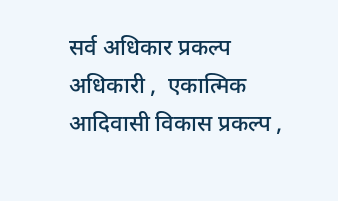सर्व अधिकार प्रकल्प अधिकारी ,  एकात्मिक आदिवासी विकास प्रकल्प ,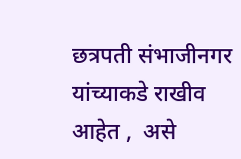छत्रपती संभाजीनगर यांच्याकडे राखीव आहेत ,  असे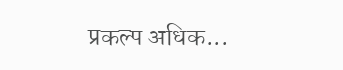प्रकल्प अधिक...